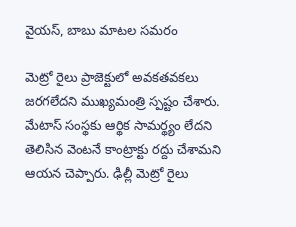వైయస్, బాబు మాటల సమరం

మెట్రో రైలు ప్రాజెక్టులో అవకతవకలు జరగలేదని ముఖ్యమంత్రి స్పష్టం చేశారు. మేటాస్ సంస్థకు ఆర్థిక సామర్థ్యం లేదని తెలిసిన వెంటనే కాంట్రాక్టు రద్దు చేశామని ఆయన చెప్పారు. ఢిల్లీ మెట్రో రైలు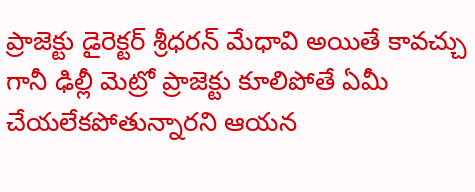ప్రాజెక్టు డైరెక్టర్ శ్రీధరన్ మేధావి అయితే కావచ్చు గానీ ఢిల్లీ మెట్రో ప్రాజెక్టు కూలిపోతే ఏమీ చేయలేకపోతున్నారని ఆయన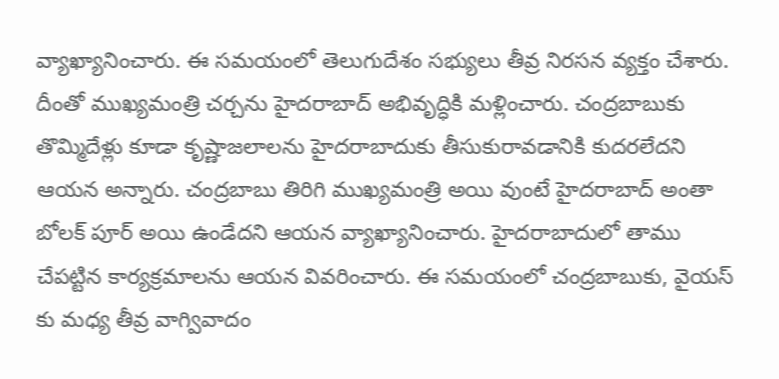వ్యాఖ్యానించారు. ఈ సమయంలో తెలుగుదేశం సభ్యులు తీవ్ర నిరసన వ్యక్తం చేశారు. దీంతో ముఖ్యమంత్రి చర్చను హైదరాబాద్ అభివృద్ధికి మళ్లించారు. చంద్రబాబుకు తొమ్మిదేళ్లు కూడా కృష్ణాజలాలను హైదరాబాదుకు తీసుకురావడానికి కుదరలేదని ఆయన అన్నారు. చంద్రబాబు తిరిగి ముఖ్యమంత్రి అయి వుంటే హైదరాబాద్ అంతా బోలక్ పూర్ అయి ఉండేదని ఆయన వ్యాఖ్యానించారు. హైదరాబాదులో తాము చేపట్టిన కార్యక్రమాలను ఆయన వివరించారు. ఈ సమయంలో చంద్రబాబుకు, వైయస్ కు మధ్య తీవ్ర వాగ్వివాదం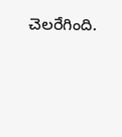చెలరేగింది.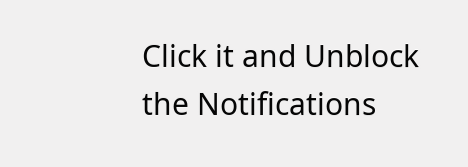Click it and Unblock the Notifications